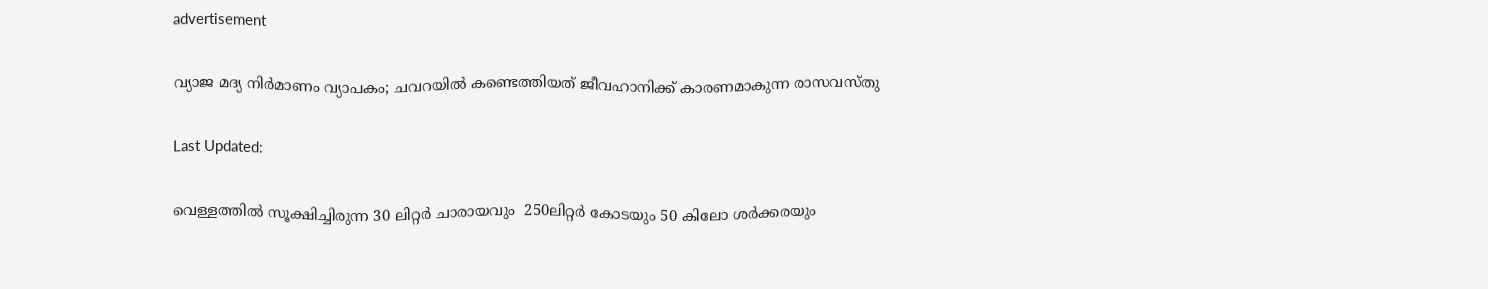advertisement

വ്യാജ മദ്യ നിർമാണം വ്യാപകം; ചവറയിൽ കണ്ടെത്തിയത് ജീവഹാനിക്ക് കാരണമാകുന്ന രാസവസ്തു

Last Updated:

വെള്ളത്തിൽ സൂക്ഷിച്ചിരുന്ന 30 ലിറ്റർ ചാരായവും  250ലിറ്റർ കോടയും 50 കിലോ ശർക്കരയും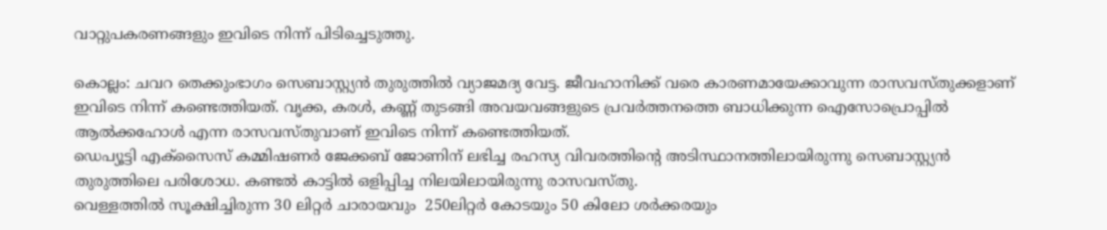വാറ്റുപകരണങ്ങളും ഇവിടെ നിന്ന് പിടിച്ചെടുത്തു.

കൊല്ലം: ചവറ തെക്കുംഭാഗം സെബാസ്റ്റ്യൻ തുരുത്തിൽ വ്യാജമദ്യ വേട്ട. ജീവഹാനിക്ക് വരെ കാരണമായേക്കാവുന്ന ‌രാസവസ്തുക്കളാണ് ഇവിടെ നിന്ന് കണ്ടെത്തിയത്. വൃക്ക, കരൾ, കണ്ണ് തുടങ്ങി അവയവങ്ങളുടെ പ്രവർത്തനത്തെ ബാധിക്കുന്ന ഐസോപ്രൊപ്പിൽ ആൽക്കഹോൾ എന്ന രാസവസ്തുവാണ് ഇവിടെ നിന്ന് കണ്ടെത്തിയത്.
ഡെപ്യൂട്ടി എക്സൈസ് കമ്മിഷണർ ജേക്കബ് ജോണിന് ലഭിച്ച രഹസ്യ വിവരത്തിന്റെ അടിസ്ഥാനത്തിലായിരുന്നു സെബാസ്റ്റ്യൻ തുരുത്തിലെ പരിശോധ. കണ്ടൽ കാട്ടിൽ ഒളിപ്പിച്ച നിലയിലായിരുന്നു രാസവസ്തു.
വെള്ളത്തിൽ സൂക്ഷിച്ചിരുന്ന 30 ലിറ്റർ ചാരായവും  250ലിറ്റർ കോടയും 50 കിലോ ശർക്കരയും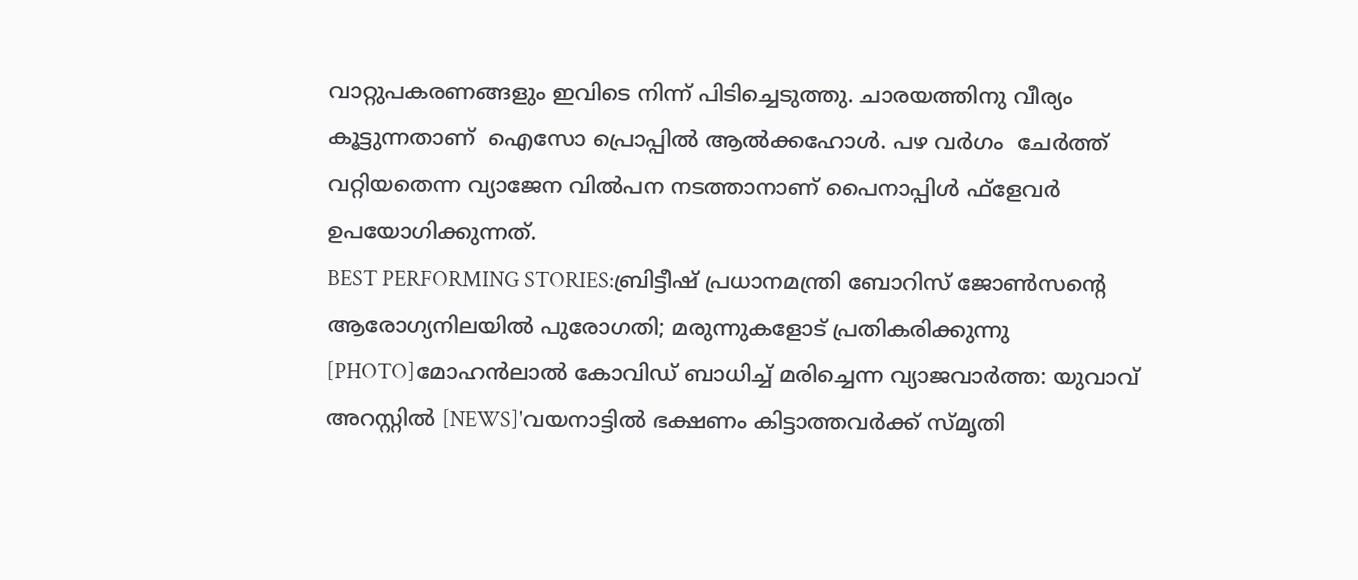വാറ്റുപകരണങ്ങളും ഇവിടെ നിന്ന് പിടിച്ചെടുത്തു. ചാരയത്തിനു വീര്യം കൂട്ടുന്നതാണ്  ഐസോ പ്രൊപ്പിൽ ആൽക്കഹോൾ. പഴ വർഗം  ചേർത്ത് വറ്റിയതെന്ന വ്യാജേന വിൽപന നടത്താനാണ് പൈനാപ്പിൾ ഫ്ളേവർ ഉപയോഗിക്കുന്നത്.
BEST PERFORMING STORIES:ബ്രിട്ടീഷ് പ്രധാനമന്ത്രി ബോറിസ് ജോൺസന്റെ ആരോഗ്യനിലയിൽ പുരോഗതി; മരുന്നുകളോട് പ്രതികരിക്കുന്നു [PHOTO]മോഹന്‍ലാൽ കോവിഡ് ബാധിച്ച് മരിച്ചെന്ന വ്യാജവാര്‍ത്ത: യുവാവ് അറസ്റ്റിൽ [NEWS]'വയനാട്ടിൽ ഭക്ഷണം കിട്ടാത്തവർക്ക് സ്മൃതി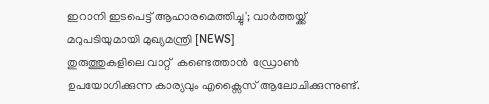ഇറാനി ഇടപെട്ട് ആഹാരമെത്തിച്ചു'; വാർത്തയ്ക്ക് മറുപടിയുമായി മുഖ്യമന്ത്രി [NEWS]
തുരുത്തുകളിലെ വാറ്റ്  കണ്ടെത്താൻ  ഡ്രോൺ ഉപയോഗിക്കുന്ന കാര്യവും എക്സൈസ് ആലോചിക്കുന്നുണ്ട്.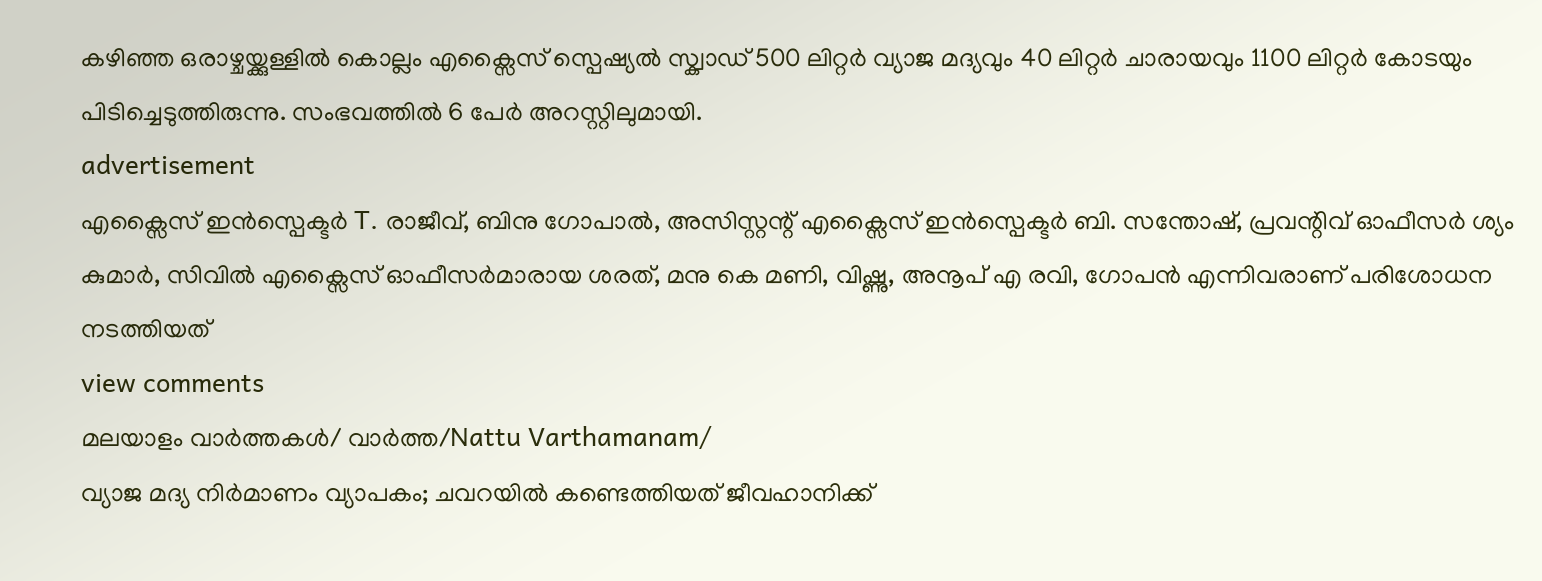കഴിഞ്ഞ ഒരാഴ്ചയ്ക്കുള്ളിൽ കൊല്ലം എക്സൈസ് സ്പെഷ്യൽ സ്ക്വാഡ് 500 ലിറ്റർ വ്യാജ മദ്യവും 40 ലിറ്റർ ചാരായവും 1100 ലിറ്റർ കോടയും പിടിച്ചെടുത്തിരുന്നു. സംഭവത്തിൽ 6 പേർ അറസ്റ്റിലുമായി.
advertisement
എക്സൈസ് ഇൻസ്പെക്ടർ T. രാജീവ്, ബിനു ഗോപാൽ, അസിസ്റ്റന്റ് എക്സൈസ് ഇൻസ്പെക്ടർ ബി. സന്തോഷ്, പ്രവന്റിവ് ഓഫീസർ ശ്യം കുമാർ, സിവിൽ എക്സൈസ് ഓഫീസർമാരായ ശരത്, മനു കെ മണി, വിഷ്ണു, അനൂപ് എ രവി, ഗോപൻ എന്നിവരാണ് പരിശോധന നടത്തിയത്
view comments
മലയാളം വാർത്തകൾ/ വാർത്ത/Nattu Varthamanam/
വ്യാജ മദ്യ നിർമാണം വ്യാപകം; ചവറയിൽ കണ്ടെത്തിയത് ജീവഹാനിക്ക്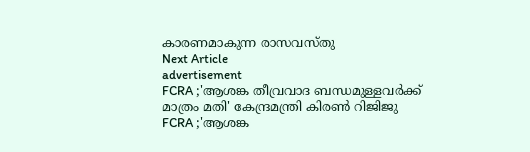കാരണമാകുന്ന രാസവസ്തു
Next Article
advertisement
FCRA ;'ആശങ്ക തീവ്രവാദ ബന്ധമുള്ളവർക്ക് മാത്രം മതി' കേന്ദ്രമന്ത്രി കിരണ്‍ റിജിജു
FCRA ;'ആശങ്ക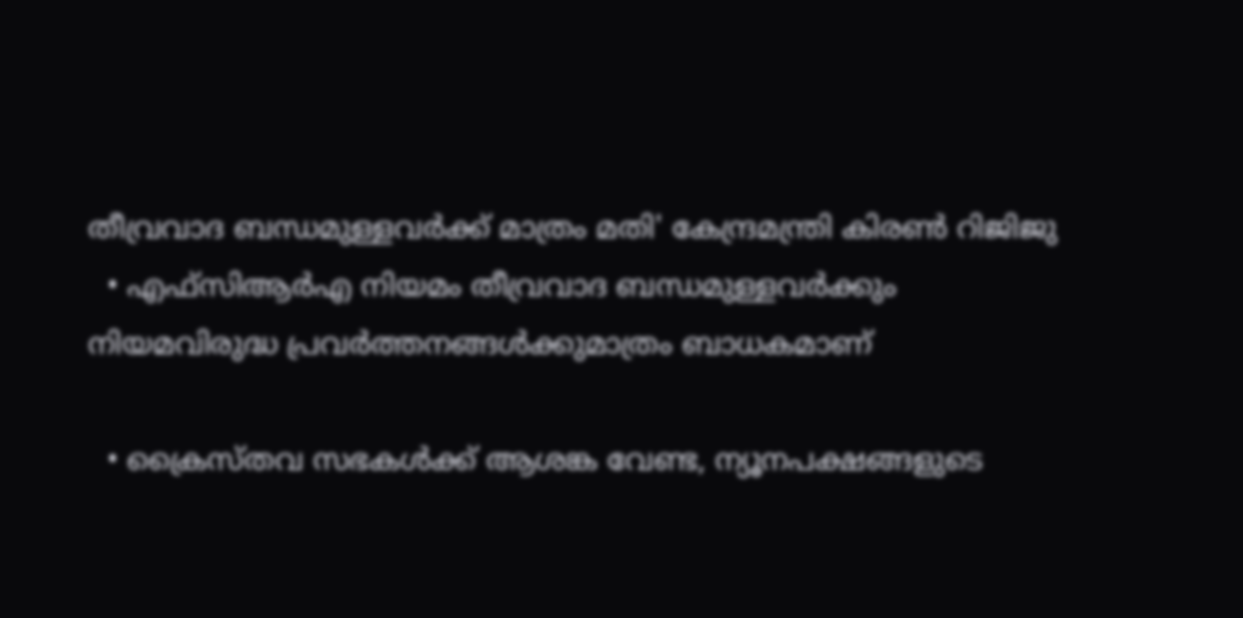തീവ്രവാദ ബന്ധമുള്ളവർക്ക് മാത്രം മതി' കേന്ദ്രമന്ത്രി കിരണ്‍ റിജിജു
  • എഫ്‌സിആർഎ നിയമം തീവ്രവാദ ബന്ധമുള്ളവർക്കും നിയമവിരുദ്ധ പ്രവർത്തനങ്ങൾക്കുമാത്രം ബാധകമാണ്

  • ക്രൈസ്തവ സഭകൾക്ക് ആശങ്ക വേണ്ട, ന്യൂനപക്ഷങ്ങളുടെ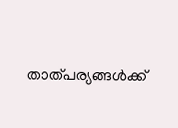താത്പര്യങ്ങൾക്ക്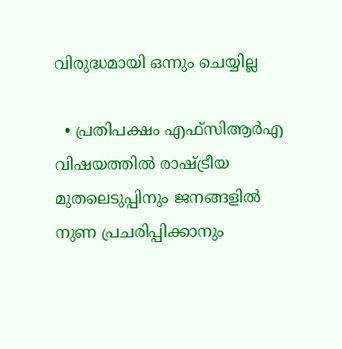വിരുദ്ധമായി ഒന്നും ചെയ്യില്ല

  • പ്രതിപക്ഷം എഫ്‌സിആർഎ വിഷയത്തിൽ രാഷ്ട്രീയ മുതലെടുപ്പിനും ജനങ്ങളിൽ നുണ പ്രചരിപ്പിക്കാനും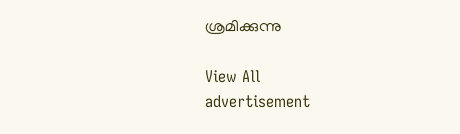ശ്രമിക്കുന്നു

View All
advertisement